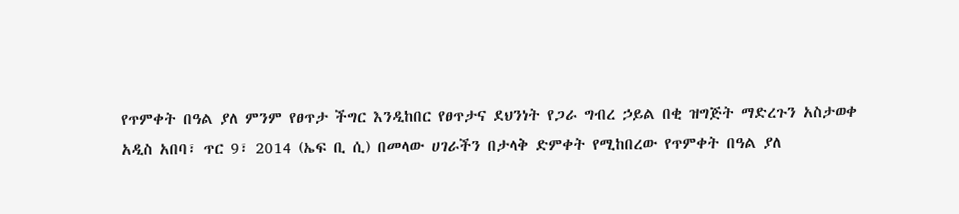የጥምቀት በዓል ያለ ምንም የፀጥታ ችግር እንዲከበር የፀጥታና ደህንነት የጋራ ግብረ ኃይል በቂ ዝግጅት ማድረጉን አስታወቀ
አዲስ አበባ፣ ጥር 9፣ 2014 (ኤፍ ቢ ሲ) በመላው ሀገራችን በታላቅ ድምቀት የሚከበረው የጥምቀት በዓል ያለ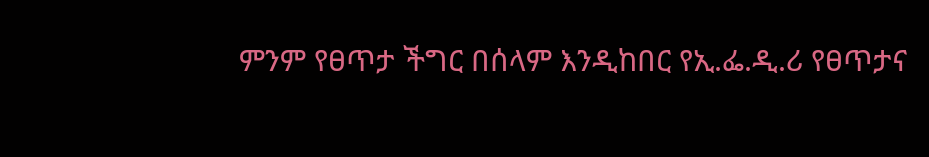ምንም የፀጥታ ችግር በሰላም እንዲከበር የኢ.ፌ.ዲ.ሪ የፀጥታና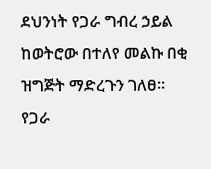ደህንነት የጋራ ግብረ ኃይል ከወትሮው በተለየ መልኩ በቂ ዝግጅት ማድረጉን ገለፀ።
የጋራ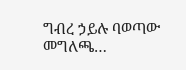ግብረ ኃይሉ ባወጣው መግለጫ…